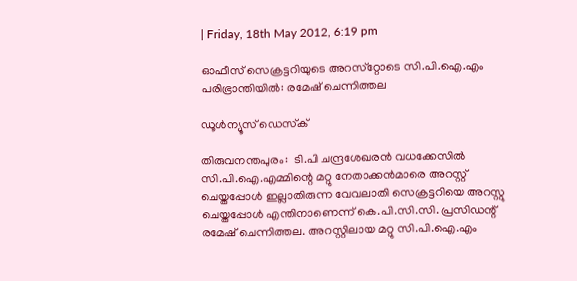| Friday, 18th May 2012, 6:19 pm

ഓഫീസ് സെക്രട്ടറിയുടെ അറസ്‌റ്റോടെ സി.പി.ഐ.എം പരിഭ്രാന്തിയില്‍: രമേഷ് ചെന്നിത്തല

ഡൂള്‍ന്യൂസ് ഡെസ്‌ക്

തിരുവനന്തപുരം:  ടി.പി ചന്ദ്രശേഖരന്‍ വധക്കേസില്‍ സി.പി.ഐ.എമ്മിന്റെ മറ്റു നേതാക്കന്‍മാരെ അറസ്റ്റ് ചെയ്തപ്പോള്‍ ഇല്ലാതിരുന്ന വേവലാതി സെക്രട്ടറിയെ അറസ്റ്റു ചെയ്തപ്പോള്‍ എന്തിനാണെന്ന് കെ.പി.സി.സി. പ്രസിഡന്റ് രമേഷ് ചെന്നിത്തല. അറസ്റ്റിലായ മറ്റു സി.പി.ഐ.എം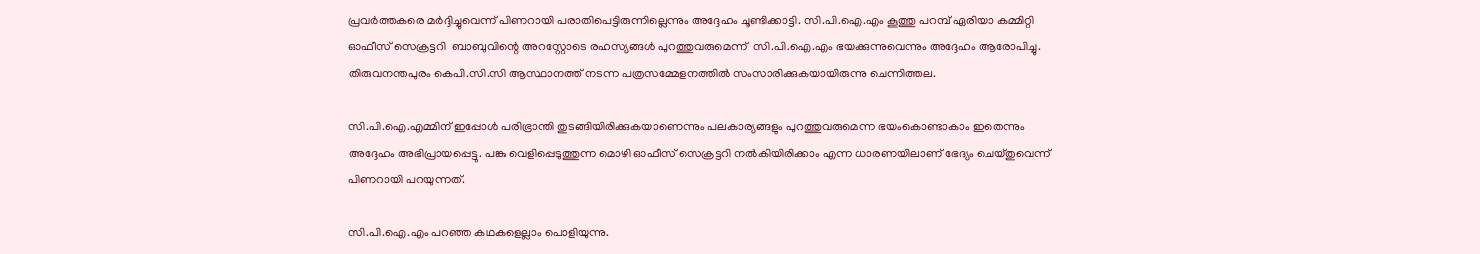പ്രവര്‍ത്തകരെ മര്‍ദ്ദിച്ചുവെന്ന് പിണറായി പരാതിപെട്ടിരുന്നില്ലെന്നും അദ്ദേഹം ചൂണ്ടിക്കാട്ടി. സി.പി.ഐ.എം കൂത്തു പറമ്പ് ഏരിയാ കമ്മിറ്റി ഓഫീസ് സെക്രട്ടറി  ബാബുവിന്റെ അറസ്റ്റോടെ രഹസ്യങ്ങള്‍ പുറത്തുവരുമെന്ന്  സി.പി.ഐ.എം ഭയക്കുന്നുവെന്നും അദ്ദേഹം ആരോപിച്ചു. തിരുവനന്തപുരം കെപി.സി.സി ആസ്ഥാനത്ത് നടന്ന പത്രസമ്മേളനത്തില്‍ സംസാരിക്കുകയായിരുന്നു ചെന്നിത്തല.

സി.പി.ഐ.എമ്മിന് ഇപ്പോള്‍ പരിഭ്രാന്തി തുടങ്ങിയിരിക്കുകയാണെന്നും പലകാര്യങ്ങളും പുറത്തുവരുമെന്ന ഭയംകൊണ്ടാകാം ഇതെന്നും അദ്ദേഹം അഭിപ്രായപ്പെട്ടു. പങ്കു വെളിപ്പെടുത്തുന്ന മൊഴി ഓഫീസ് സെക്രട്ടറി നല്‍കിയിരിക്കാം എന്ന ധാരണയിലാണ് ഭേദ്യം ചെയ്തുവെന്ന് പിണറായി പറയുന്നത്.

സി.പി.ഐ.എം പറഞ്ഞ കഥകളെല്ലാം പൊളിയുന്നു.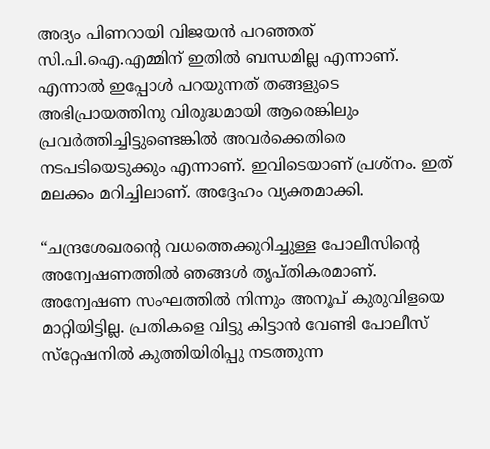അദ്യം പിണറായി വിജയന്‍ പറഞ്ഞത് സി.പി.ഐ.എമ്മിന് ഇതില്‍ ബന്ധമില്ല എന്നാണ്. എന്നാല്‍ ഇപ്പോള്‍ പറയുന്നത് തങ്ങളുടെ അഭിപ്രായത്തിനു വിരുദ്ധമായി ആരെങ്കിലും പ്രവര്‍ത്തിച്ചിട്ടുണ്ടെങ്കില്‍ അവര്‍ക്കെതിരെ നടപടിയെടുക്കും എന്നാണ്. ഇവിടെയാണ് പ്രശ്‌നം. ഇത് മലക്കം മറിച്ചിലാണ്. അദ്ദേഹം വ്യക്തമാക്കി.

“ചന്ദ്രശേഖരന്റെ വധത്തെക്കുറിച്ചുള്ള പോലീസിന്റെ അന്വേഷണത്തില്‍ ഞങ്ങള്‍ തൃപ്തികരമാണ്. അന്വേഷണ സംഘത്തില്‍ നിന്നും അനൂപ് കുരുവിളയെ മാറ്റിയിട്ടില്ല. പ്രതികളെ വിട്ടു കിട്ടാന്‍ വേണ്ടി പോലീസ് സ്‌റ്റേഷനില്‍ കുത്തിയിരിപ്പു നടത്തുന്ന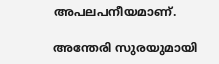അപലപനീയമാണ്.

അന്തേരി സുരയുമായി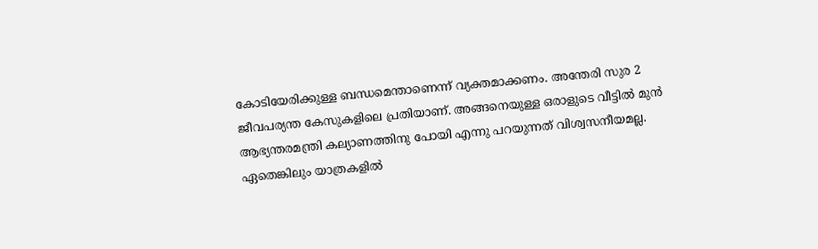കോടിയേരിക്കുള്ള ബന്ധമെന്താണെന്ന് വ്യക്തമാക്കണം. അന്തേരി സുര 2 ജീവപര്യന്ത കേസുകളിലെ പ്രതിയാണ്. അങ്ങനെയുള്ള ഒരാളുടെ വീട്ടില്‍ മുന്‍ ആഭ്യന്തരമന്ത്രി കല്യാണത്തിനു പോയി എന്നു പറയുന്നത് വിശ്വസനീയമല്ല. ഏതെങ്കിലും യാത്രകളില്‍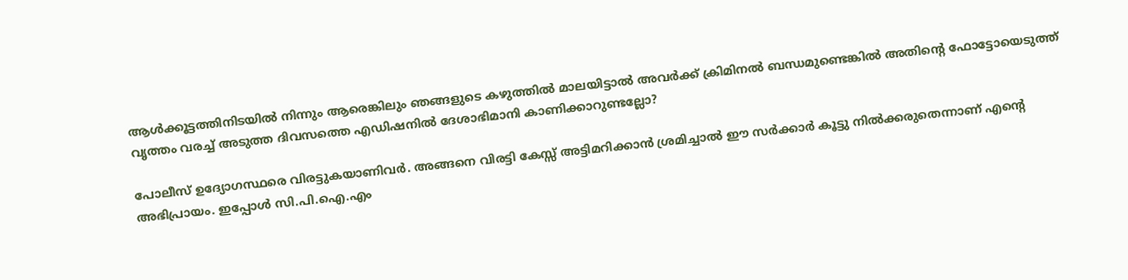ആള്‍ക്കൂട്ടത്തിനിടയില്‍ നിന്നും ആരെങ്കിലും ഞങ്ങളുടെ കഴുത്തില്‍ മാലയിട്ടാല്‍ അവര്‍ക്ക് ക്രിമിനല്‍ ബന്ധമുണ്ടെങ്കില്‍ അതിന്റെ ഫോട്ടോയെടുത്ത് വൃത്തം വരച്ച് അടുത്ത ദിവസത്തെ എഡിഷനില്‍ ദേശാഭിമാനി കാണിക്കാറുണ്ടല്ലോ?

പോലീസ് ഉദ്യോഗസ്ഥരെ വിരട്ടുകയാണിവര്‍. അങ്ങനെ വിരട്ടി കേസ്സ് അട്ടിമറിക്കാന്‍ ശ്രമിച്ചാല്‍ ഈ സര്‍ക്കാര്‍ കൂട്ടു നില്‍ക്കരുതെന്നാണ് എന്റെ അഭിപ്രായം. ഇപ്പോള്‍ സി.പി.ഐ.എം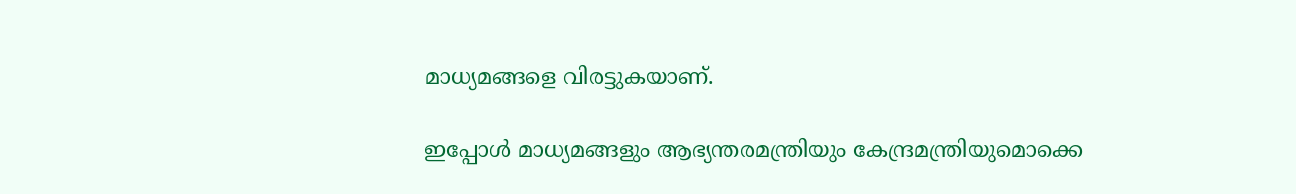മാധ്യമങ്ങളെ വിരട്ടുകയാണ്.

ഇപ്പോള്‍ മാധ്യമങ്ങളും ആഭ്യന്തരമന്ത്രിയും കേന്ദ്രമന്ത്രിയുമൊക്കെ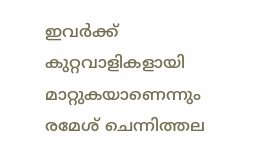ഇവര്‍ക്ക് കുറ്റവാളികളായി മാറ്റുകയാണെന്നും രമേശ് ചെന്നിത്തല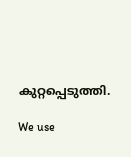കുറ്റപ്പെടുത്തി.

We use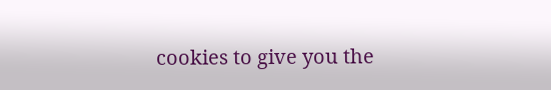cookies to give you the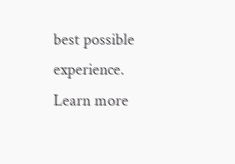best possible experience. Learn more